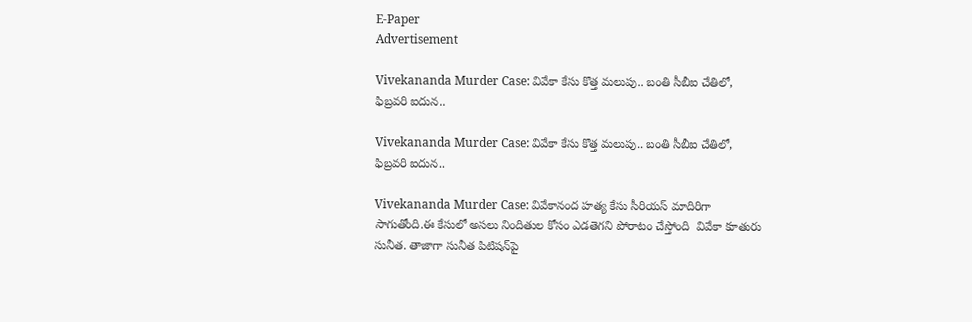E-Paper
Advertisement

Vivekananda Murder Case: వివేకా కేసు కొత్త మలుపు.. బంతి సీబీఐ చేతిలో, ఫిబ్రవరి ఐదున..

Vivekananda Murder Case: వివేకా కేసు కొత్త మలుపు.. బంతి సీబీఐ చేతిలో, ఫిబ్రవరి ఐదున..

Vivekananda Murder Case: వివేకానంద హత్య కేసు సీరియస్ మాదిరిగా సాగుతోంది.ఈ కేసులో అసలు నిందితుల కోసం ఎడతెగని పోరాటం చేస్తోంది  వివేకా కూతురు సునీత. తాజాగా సునీత పిటిషన్‌పై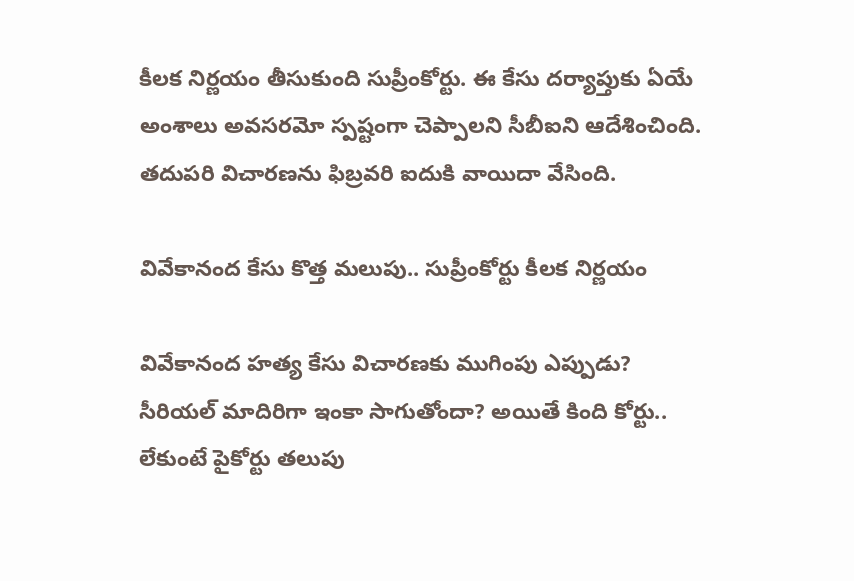కీలక నిర్ణయం తీసుకుంది సుప్రీంకోర్టు. ఈ కేసు దర్యాప్తుకు ఏయే అంశాలు అవసరమో స్పష్టంగా చెప్పాలని సీబీఐని ఆదేశించింది. తదుపరి విచారణను ఫిబ్రవరి ఐదుకి వాయిదా వేసింది.

వివేకానంద కేసు కొత్త మలుపు.. సుప్రీంకోర్టు కీలక నిర్ణయం

వివేకానంద హత్య కేసు విచారణకు ముగింపు ఎప్పుడు? సీరియల్ మాదిరిగా ఇంకా సాగుతోందా? అయితే కింది కోర్టు.. లేకుంటే పైకోర్టు తలుపు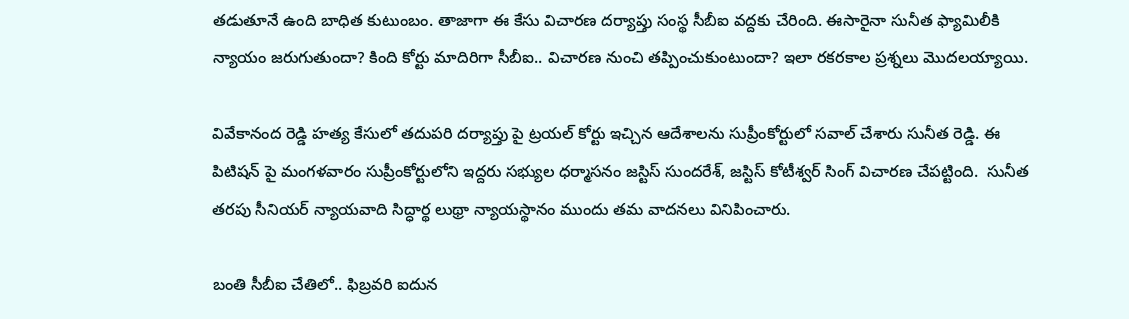తడుతూనే ఉంది బాధిత కుటుంబం. తాజాగా ఈ కేసు విచారణ దర్యాప్తు సంస్థ సీబీఐ వద్దకు చేరింది. ఈసారైనా సునీత ఫ్యామిలీకి న్యాయం జరుగుతుందా? కింది కోర్టు మాదిరిగా సీబీఐ.. విచారణ నుంచి తప్పించుకుంటుందా? ఇలా రకరకాల ప్రశ్నలు మొదలయ్యాయి.

వివేకానంద రెడ్డి హత్య కేసులో తదుపరి దర్యాప్తు పై ట్రయల్ కోర్టు ఇచ్చిన ఆదేశాలను సుప్రీంకోర్టులో సవాల్ చేశారు సునీత రెడ్డి. ఈ పిటిషన్ పై మంగళవారం సుప్రీంకోర్టులోని ఇద్దరు సభ్యుల ధర్మాసనం జస్టిస్ సుందరేశ్, జస్టిస్ కోటీశ్వర్ సింగ్ విచారణ చేపట్టింది.  సునీత తరపు సీనియర్ న్యాయవాది సిద్ధార్థ లుథ్రా న్యాయస్థానం ముందు తమ వాదనలు వినిపించారు.

బంతి సీబీఐ చేతిలో.. ఫిబ్రవరి ఐదున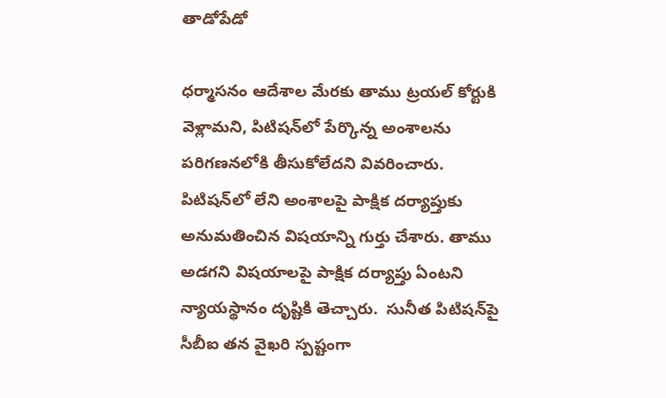తాడోపేడో

ధర్మాసనం ఆదేశాల మేరకు తాము ట్రయల్ కోర్టుకి వెళ్లామని, పిటిషన్‌లో పేర్కొన్న అంశాలను పరిగణనలోకి తీసుకోలేదని వివరించారు. పిటిషన్‌లో లేని అంశాలపై పాక్షిక దర్యాప్తుకు అనుమతించిన విషయాన్ని గుర్తు చేశారు. తాము అడగని విషయాలపై పాక్షిక దర్యాప్తు ఏంటని న్యాయస్థానం దృష్టికి తెచ్చారు.  సునీత పిటిషన్‌పై సీబీఐ తన వైఖరి స్పష్టంగా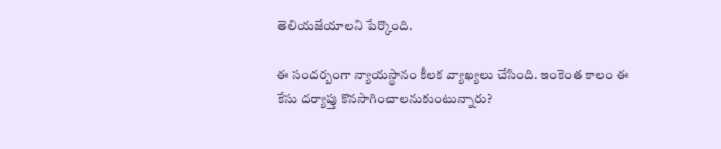తెలియజేయాలని పేర్కొంది.

ఈ సందర్బంగా న్యాయస్థానం కీలక వ్యాఖ్యలు చేసింది. ఇంకెంత కాలం ఈ కేసు దర్యాప్తు కొనసాగించాలనుకుంటున్నారు?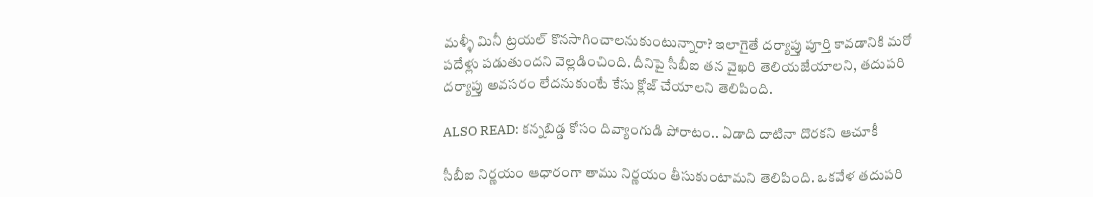మళ్ళీ మినీ ట్రయల్ కొనసాగించాలనుకుంటున్నారా? ఇలాగైతే దర్యాప్తు పూర్తి కావడానికి మరో పదేళ్లు పడుతుందని వెల్లడించింది. దీనిపై సీబీఐ తన వైఖరి తెలియజేయాలని, తదుపరి దర్యాప్తు అవసరం లేదనుకుంటే కేసు క్లోజ్ చేయాలని తెలిపింది.

ALSO READ: కన్నబిడ్డ కోసం దివ్యాంగుడి పోరాటం.. ఏడాది దాటినా దొరకని ఆచూకీ

సీబీఐ నిర్ణయం ఆధారంగా తాము నిర్ణయం తీసుకుంటామని తెలిపింది. ఒకవేళ తదుపరి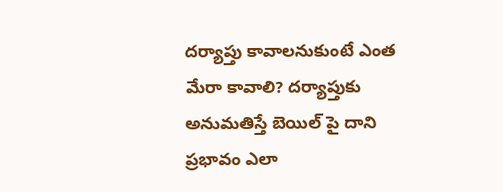దర్యాప్తు కావాలనుకుంటే ఎంత మేరా కావాలి? దర్యాప్తుకు అనుమతిస్తే బెయిల్ పై దాని ప్రభావం ఎలా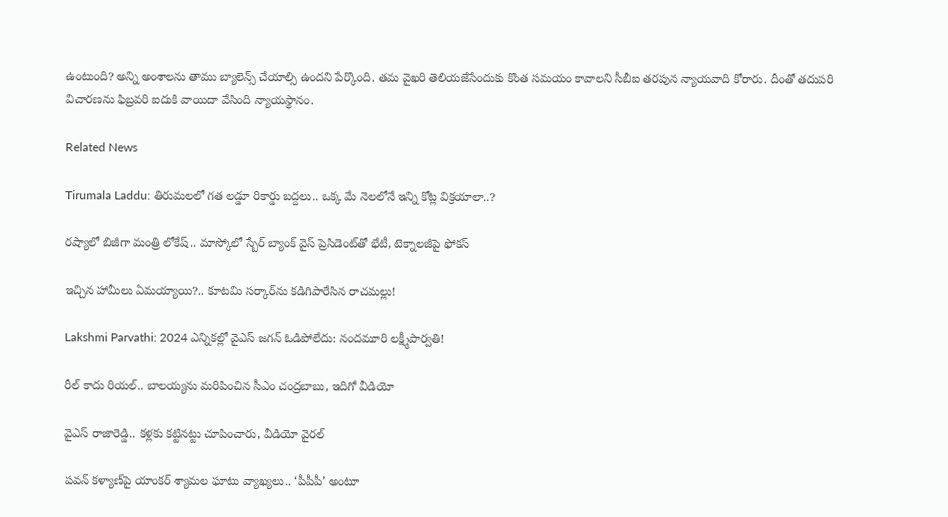ఉంటుంది? అన్ని అంశాలను తాము బ్యాలెన్స్ చేయాల్సి ఉందని పేర్కొంది. తమ వైఖరి తెలియజేసేందుకు కొంత సమయం కావాలని సీబీఐ తరపున న్యాయవాది కోరారు. దీంతో తదుపరి విచారణను ఫిబ్రవరి ఐదుకి వాయిదా వేసింది న్యాయస్థానం.

Related News

Tirumala Laddu: తిరుమలలో గత లడ్డూ రికార్డు బద్దలు.. ఒక్క మే నెలలోనే ఇన్ని కోట్ల విక్రయాలా..?

రష్యాలో బిజీగా మంత్రి లోకేష్.. మాస్కోలో స్బేర్‌ బ్యాంక్ వైస్ ప్రెసిడెంట్‌తో భేటీ, టెక్నాలజీపై ఫోకస్

ఇచ్చిన హామీలు ఏమయ్యాయి?.. కూటమి సర్కార్‌ను కడిగిపారేసిన రాచమల్లు!

Lakshmi Parvathi: 2024 ఎన్నికల్లో వైఎస్ జగన్ ఓడిపోలేదు: నందమూరి లక్ష్మీపార్వతి!

రీల్ కాదు రియల్.. బాలయ్యను మరిపించిన సీఎం చంద్రబాబు, ఇదిగో వీడియో

వైఎస్ రాజారెడ్డి.. కళ్లకు కట్టినట్టు చూపించారు, వీడియో వైరల్

పవన్ కళ్యాణ్‌పై యాంకర్ శ్యామల ఘాటు వ్యాఖ్యలు.. ‘పీపీపీ’ అంటూ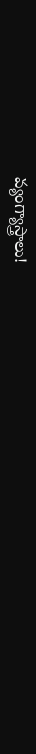వ్యంగ్యాస్త్రాలు!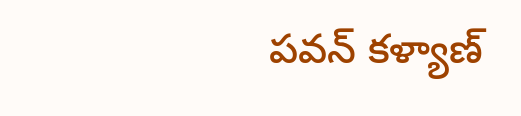పవన్ కళ్యాణ్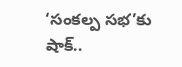‘సంకల్ప సభ’కు షాక్..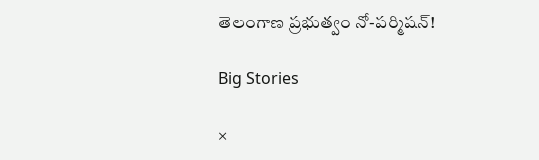తెలంగాణ ప్రభుత్వం నో-పర్మిషన్!

Big Stories

×